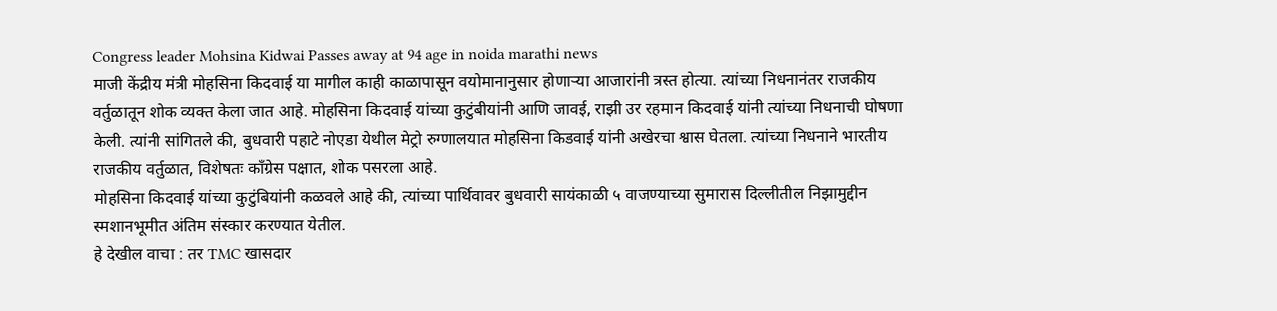Congress leader Mohsina Kidwai Passes away at 94 age in noida marathi news
माजी केंद्रीय मंत्री मोहसिना किदवाई या मागील काही काळापासून वयोमानानुसार होणाऱ्या आजारांनी त्रस्त होत्या. त्यांच्या निधनानंतर राजकीय वर्तुळातून शोक व्यक्त केला जात आहे. मोहसिना किदवाई यांच्या कुटुंबीयांनी आणि जावई, राझी उर रहमान किदवाई यांनी त्यांच्या निधनाची घोषणा केली. त्यांनी सांगितले की, बुधवारी पहाटे नोएडा येथील मेट्रो रुग्णालयात मोहसिना किडवाई यांनी अखेरचा श्वास घेतला. त्यांच्या निधनाने भारतीय राजकीय वर्तुळात, विशेषतः काँग्रेस पक्षात, शोक पसरला आहे.
मोहसिना किदवाई यांच्या कुटुंबियांनी कळवले आहे की, त्यांच्या पार्थिवावर बुधवारी सायंकाळी ५ वाजण्याच्या सुमारास दिल्लीतील निझामुद्दीन स्मशानभूमीत अंतिम संस्कार करण्यात येतील.
हे देखील वाचा : तर TMC खासदार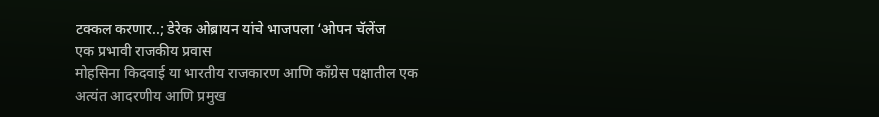टक्कल करणार..; डेरेक ओब्रायन यांचे भाजपला ‘ओपन चॅलेंज
एक प्रभावी राजकीय प्रवास
मोहसिना किदवाई या भारतीय राजकारण आणि काँग्रेस पक्षातील एक अत्यंत आदरणीय आणि प्रमुख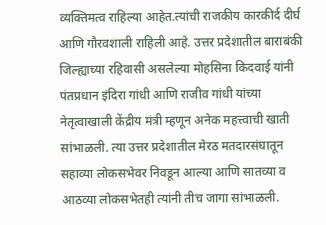व्यक्तिमत्व राहिल्या आहेत.त्यांची राजकीय कारकीर्द दीर्घ आणि गौरवशाली राहिली आहे. उत्तर प्रदेशातील बाराबंकी जिल्ह्याच्या रहिवासी असलेल्या मोहसिना किदवाई यांनी पंतप्रधान इंदिरा गांधी आणि राजीव गांधी यांच्या नेतृत्वाखाली केंद्रीय मंत्री म्हणून अनेक महत्त्वाची खाती सांभाळली. त्या उत्तर प्रदेशातील मेरठ मतदारसंघातून सहाव्या लोकसभेवर निवडून आल्या आणि सातव्या व आठव्या लोकसभेतही त्यांनी तीच जागा सांभाळली.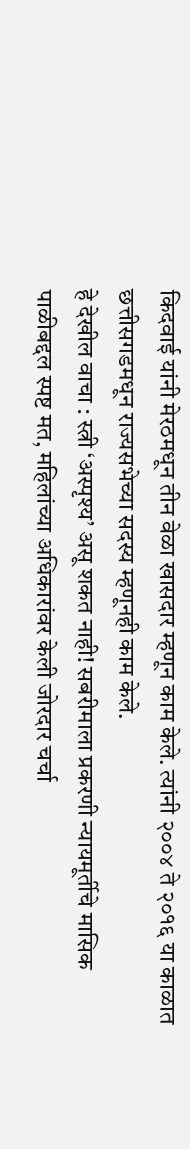किदवाई यांनी मेरठमधून तीन वेळा खासदार म्हणून काम केले. त्यांनी २००४ ते २०१६ या काळात छत्तीसगडमधून राज्यसभेच्या सदस्य म्हणूनही काम केले.
हे देखील वाचा : स्त्री ‘अस्पृश्य’ असू शकत नाही! सबरीमाला प्रकरणी न्यायमूर्तीचे मासिक पाळीबद्दल स्पष्ट मत, महिलांच्या अधिकारांवर केली जोरदार चर्चा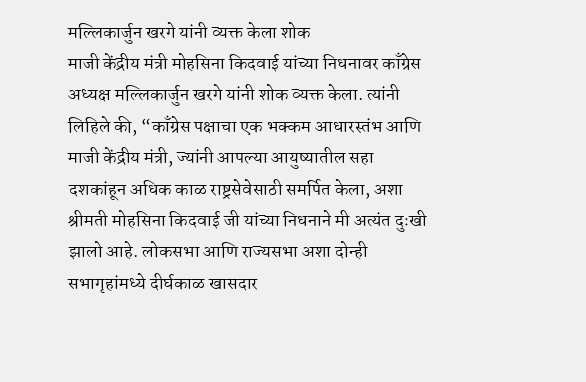मल्लिकार्जुन खरगे यांनी व्यक्त केला शोक
माजी केंद्रीय मंत्री मोहसिना किदवाई यांच्या निधनावर काँग्रेस अध्यक्ष मल्लिकार्जुन खरगे यांनी शोक व्यक्त केला. त्यांनी लिहिले की, “काँग्रेस पक्षाचा एक भक्कम आधारस्तंभ आणि माजी केंद्रीय मंत्री, ज्यांनी आपल्या आयुष्यातील सहा दशकांहून अधिक काळ राष्ट्रसेवेसाठी समर्पित केला, अशा श्रीमती मोहसिना किदवाई जी यांच्या निधनाने मी अत्यंत दुःखी झालो आहे. लोकसभा आणि राज्यसभा अशा दोन्ही सभागृहांमध्ये दीर्घकाळ खासदार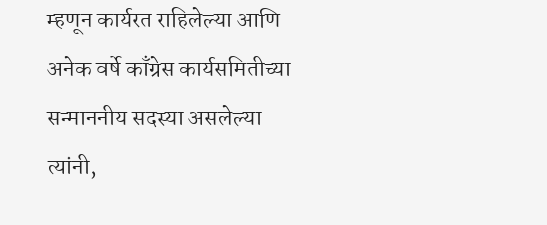म्हणून कार्यरत राहिलेल्या आणि अनेक वर्षे काँग्रेस कार्यसमितीच्या सन्माननीय सदस्या असलेल्या त्यांनी,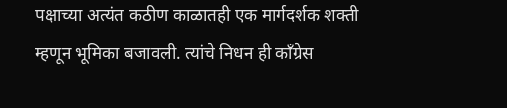पक्षाच्या अत्यंत कठीण काळातही एक मार्गदर्शक शक्ती म्हणून भूमिका बजावली. त्यांचे निधन ही काँग्रेस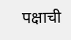पक्षाची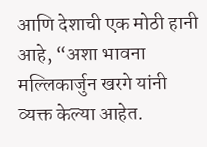आणि देशाची एक मोठी हानी आहे, “अशा भावना मल्लिकार्जुन खरगे यांनी व्यक्त केल्या आहेत.